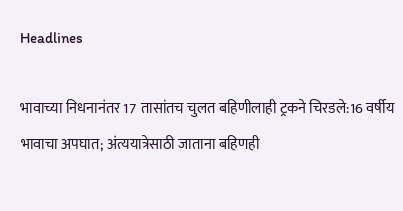Headlines

भावाच्या निधनानंतर 17 तासांतच चुलत बहिणीलाही ट्रकने चिरडले:16 वर्षीय भावाचा अपघात; अंत्ययात्रेसाठी जाताना बहिणही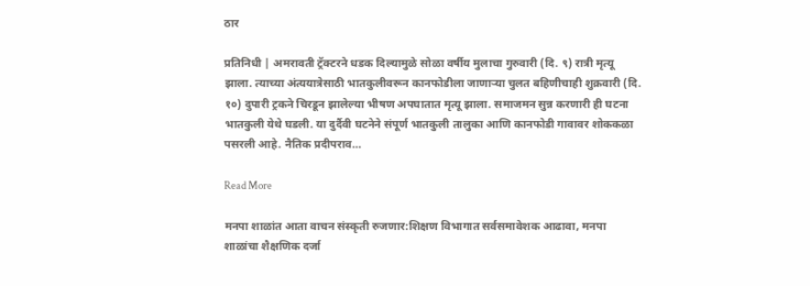ठार

प्रतिनिधी | अमरावती ट्रॅक्टरने धडक दिल्यामुळे सोळा वर्षीय मुलाचा गुरुवारी (दि. ९) रात्री मृत्यू झाला. त्याच्या अंत्ययात्रेसाठी भातकुलीवरून कानफोडीला जाणाऱ्या चुलत बहिणीचाही शुक्रवारी (दि. १०) दुपारी ट्रकने चिरडून झालेल्या भीषण अपघातात मृत्यू झाला. समाजमन सुन्न करणारी ही घटना भातकुली येथे घडली. या दुर्दैवी घटनेने संपूर्ण भातकुली तालुका आणि कानफोडी गावावर शोककळा पसरली आहे. नैतिक प्रदीपराव…

Read More

मनपा शाळांत आता वाचन संस्कृती रुजणार:शिक्षण विभागात सर्वसमावेशक आढावा, मनपा शाळांचा शैक्षणिक दर्जा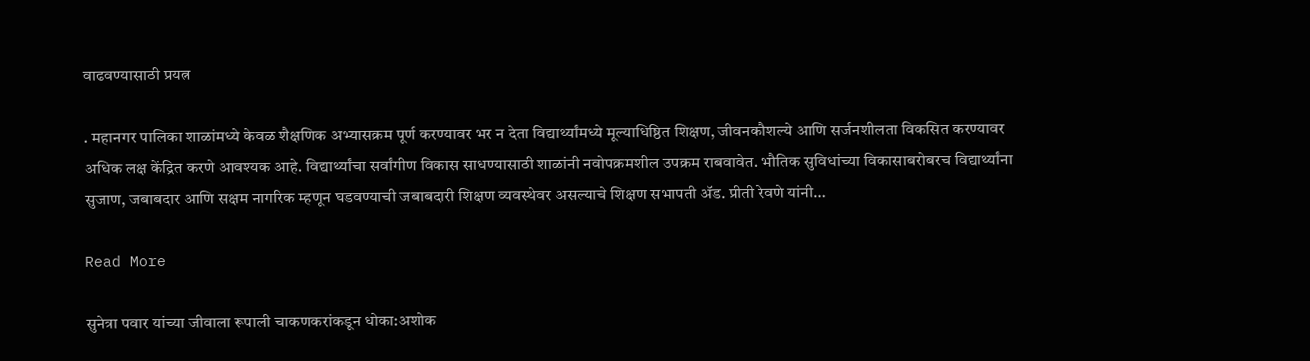वाढवण्यासाठी प्रयत्न

. महानगर पालिका शाळांमध्ये केवळ शैक्षणिक अभ्यासक्रम पूर्ण करण्यावर भर न देता विद्यार्थ्यांमध्ये मूल्याधिष्ठित शिक्षण, जीवनकौशल्ये आणि सर्जनशीलता विकसित करण्यावर अधिक लक्ष केंद्रित करणे आवश्यक आहे. विद्यार्थ्यांचा सर्वांगीण विकास साधण्यासाठी शाळांनी नवोपक्रमशील उपक्रम राबवावेत. भौतिक सुविधांच्या विकासाबरोबरच विद्यार्थ्यांना सुजाण, जबाबदार आणि सक्षम नागरिक म्हणून घडवण्याची जबाबदारी शिक्षण व्यवस्थेवर असल्याचे शिक्षण सभापती ॲड. प्रीती रेवणे यांनी…

Read More

सुनेत्रा पवार यांच्या जीवाला रूपाली चाकणकरांकडून धोका:अशोक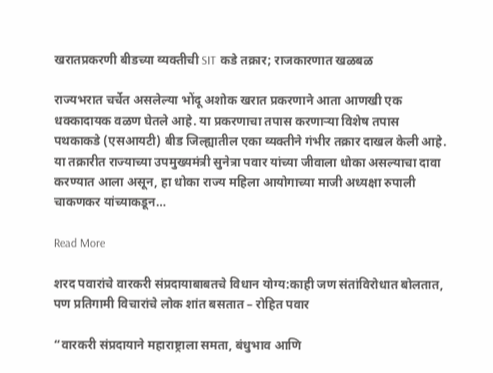खरातप्रकरणी बीडच्या व्यक्तीची SIT कडे तक्रार; राजकारणात खळबळ

राज्यभरात चर्चेत असलेल्या भोंदू अशोक खरात प्रकरणाने आता आणखी एक धक्कादायक वळण घेतले आहे. या प्रकरणाचा तपास करणाऱ्या विशेष तपास पथकाकडे (एसआयटी) बीड जिल्ह्यातील एका व्यक्तीने गंभीर तक्रार दाखल केली आहे. या तक्रारीत राज्याच्या उपमुख्यमंत्री सुनेत्रा पवार यांच्या जीवाला धोका असल्याचा दावा करण्यात आला असून, हा धोका राज्य महिला आयोगाच्या माजी अध्यक्षा रुपाली चाकणकर यांच्याकडून…

Read More

शरद पवारांचे वारकरी संप्रदायाबाबतचे विधान योग्य:काही जण संतांविरोधात बोलतात, पण प्रतिगामी विचारांचे लोक शांत बसतात – रोहित पवार

“वारकरी संप्रदायाने महाराष्ट्राला समता, बंधुभाव आणि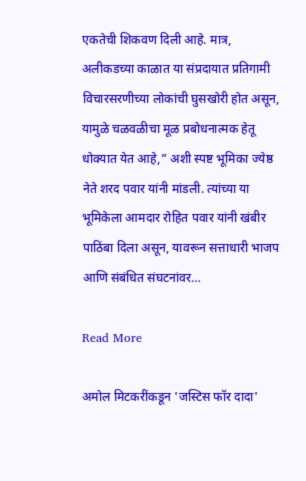एकतेची शिकवण दिली आहे. मात्र, अलीकडच्या काळात या संप्रदायात प्रतिगामी विचारसरणीच्या लोकांची घुसखोरी होत असून, यामुळे चळवळीचा मूळ प्रबोधनात्मक हेतू धोक्यात येत आहे,” अशी स्पष्ट भूमिका ज्येष्ठ नेते शरद पवार यांनी मांडली. त्यांच्या या भूमिकेला आमदार रोहित पवार यांनी खंबीर पाठिंबा दिला असून, यावरून सत्ताधारी भाजप आणि संबंधित संघटनांवर…

Read More

अमोल मिटकरींकडून 'जस्टिस फॉर दादा'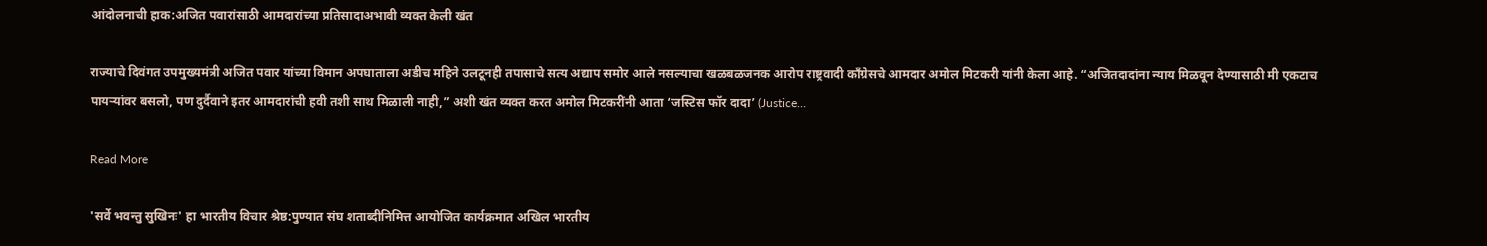आंदोलनाची हाक:अजित पवारांसाठी आमदारांच्या प्रतिसादाअभावी व्यक्त केली खंत

राज्याचे दिवंगत उपमुख्यमंत्री अजित पवार यांच्या विमान अपघाताला अडीच महिने उलटूनही तपासाचे सत्य अद्याप समोर आले नसल्याचा खळबळजनक आरोप राष्ट्रवादी काँग्रेसचे आमदार अमोल मिटकरी यांनी केला आहे. “अजितदादांना न्याय मिळवून देण्यासाठी मी एकटाच पायऱ्यांवर बसलो, पण दुर्दैवाने इतर आमदारांची हवी तशी साथ मिळाली नाही,” अशी खंत व्यक्त करत अमोल मिटकरींनी आता ‘जस्टिस फॉर दादा’ (Justice…

Read More

'सर्वे भवन्तु सुखिनः' हा भारतीय विचार श्रेष्ठ:पुण्यात संघ शताब्दीनिमित्त आयोजित कार्यक्रमात अखिल भारतीय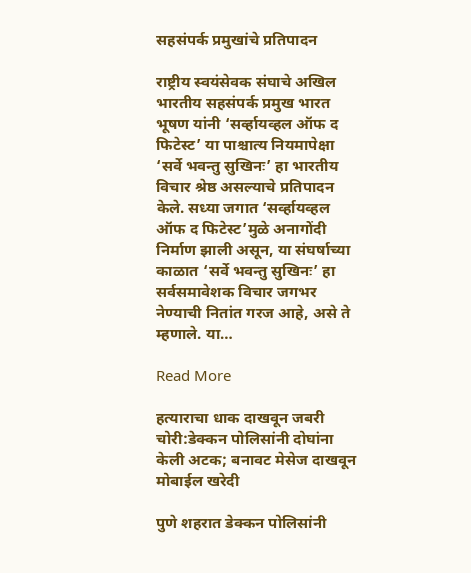सहसंपर्क प्रमुखांचे प्रतिपादन

राष्ट्रीय स्वयंसेवक संघाचे अखिल भारतीय सहसंपर्क प्रमुख भारत भूषण यांनी ‘सर्व्हायव्हल ऑफ द फिटेस्ट’ या पाश्चात्य नियमापेक्षा ‘सर्वे भवन्तु सुखिनः’ हा भारतीय विचार श्रेष्ठ असल्याचे प्रतिपादन केले. सध्या जगात ‘सर्व्हायव्हल ऑफ द फिटेस्ट’मुळे अनागोंदी निर्माण झाली असून, या संघर्षाच्या काळात ‘सर्वे भवन्तु सुखिनः’ हा सर्वसमावेशक विचार जगभर नेण्याची नितांत गरज आहे, असे ते म्हणाले. या…

Read More

हत्याराचा धाक दाखवून जबरी चोरी:डेक्कन पोलिसांनी दोघांना केली अटक; बनावट मेसेज दाखवून मोबाईल खरेदी

पुणे शहरात डेक्कन पोलिसांनी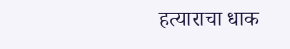हत्याराचा धाक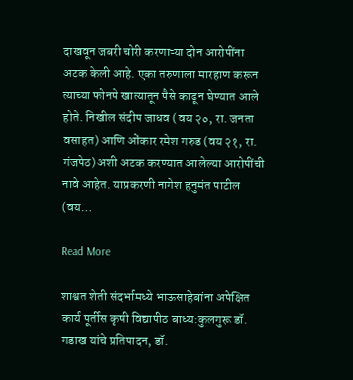दाखवून जबरी चोरी करणाऱ्या दोन आरोपींना अटक केली आहे. एका तरुणाला मारहाण करून त्याच्या फोनपे खात्यातून पैसे काढून घेण्यात आले होते. निखील संदीप जाधव (वय २०, रा. जनता वसाहत) आणि ओंकार रमेश गरुड (वय २१, रा. गंजपेठ) अशी अटक करण्यात आलेल्या आरोपींची नावे आहेत. याप्रकरणी नागेश हनुमंत पाटील (वय…

Read More

शाश्वत शेती संदर्भामध्ये भाऊसाहेबांना अपेक्षित कार्य पूर्तीस कृषी विद्यापीठ बाध्य:कुलगुरू डॉ. गडाख यांचे प्रतिपादन, डॉ.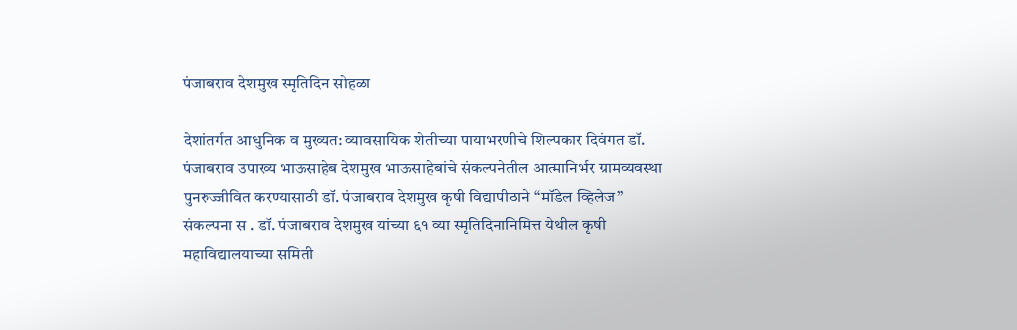पंजाबराव देशमुख स्मृतिदिन सोहळा

देशांतर्गत आधुनिक व मुख्यत: व्यावसायिक शेतीच्या पायाभरणीचे शिल्पकार दिवंगत डॉ. पंजाबराव उपाख्य भाऊसाहेब देशमुख भाऊसाहेबांचे संकल्पनेतील आत्मानिर्भर ग्रामव्यवस्था पुनरुज्जीवित करण्यासाठी डॉ. पंजाबराव देशमुख कृषी विद्यापीठाने “मॉडेल व्हिलेज” संकल्पना स . डॉ. पंजाबराव देशमुख यांच्या ६१ व्या स्मृतिदिनानिमित्त येथील कृषी महाविद्यालयाच्या समिती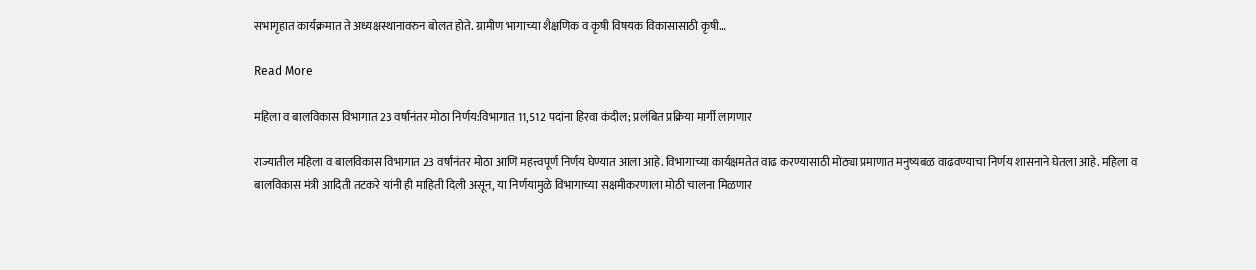सभागृहात कार्यक्रमात ते अध्यक्षस्थानावरुन बोलत होते. ग्रामीण भागाच्या शैक्षणिक व कृषी विषयक विकासासाठी कृषी…

Read More

महिला व बालविकास विभागात 23 वर्षांनंतर मोठा निर्णय:विभागात 11,512 पदांना हिरवा कंदील; प्रलंबित प्रक्रिया मार्गी लागणार

राज्यातील महिला व बालविकास विभागात 23 वर्षांनंतर मोठा आणि महत्त्वपूर्ण निर्णय घेण्यात आला आहे. विभागाच्या कार्यक्षमतेत वाढ करण्यासाठी मोठ्या प्रमाणात मनुष्यबळ वाढवण्याचा निर्णय शासनाने घेतला आहे. महिला व बालविकास मंत्री आदिती तटकरे यांनी ही माहिती दिली असून, या निर्णयामुळे विभागाच्या सक्षमीकरणाला मोठी चालना मिळणार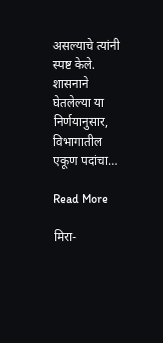असल्याचे त्यांनी स्पष्ट केले. शासनाने घेतलेल्या या निर्णयानुसार, विभागातील एकूण पदांचा…

Read More

मिरा-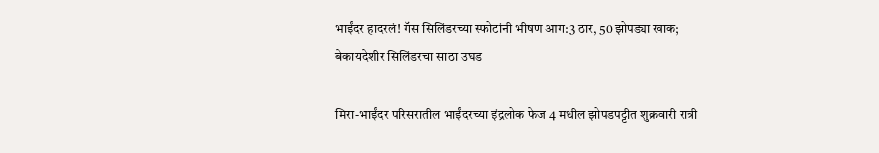भाईंदर हादरलं! गॅस सिलिंडरच्या स्फोटांनी भीषण आग:3 ठार, 50 झोपड्या खाक; बेकायदेशीर सिलिंडरचा साठा उघड

मिरा-भाईंदर परिसरातील भाईंदरच्या इंद्रलोक फेज 4 मधील झोपडपट्टीत शुक्रवारी रात्री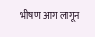भीषण आग लागून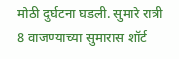मोठी दुर्घटना घडली. सुमारे रात्री 8 वाजण्याच्या सुमारास शॉर्ट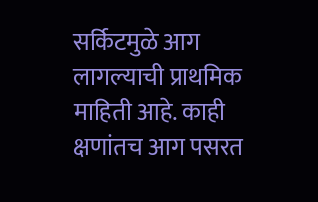सर्किटमुळे आग लागल्याची प्राथमिक माहिती आहे. काही क्षणांतच आग पसरत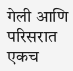गेली आणि परिसरात एकच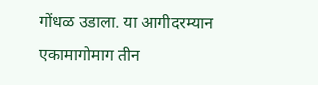गोंधळ उडाला. या आगीदरम्यान एकामागोमाग तीन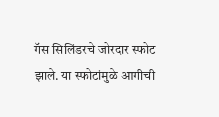गॅस सिलिंडरचे जोरदार स्फोट झाले. या स्फोटांमुळे आगीची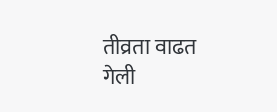तीव्रता वाढत गेली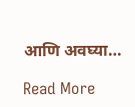आणि अवघ्या…

Read More